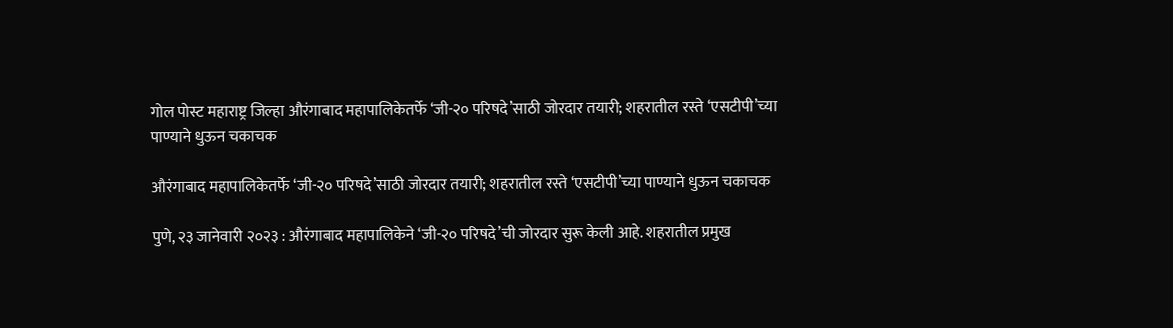गोल पोस्ट महाराष्ट्र जिल्हा औरंगाबाद महापालिकेतर्फे ‘जी-२० परिषदे’साठी जोरदार तयारी; शहरातील रस्ते ‘एसटीपी’च्या पाण्याने धुऊन चकाचक

औरंगाबाद महापालिकेतर्फे ‘जी-२० परिषदे’साठी जोरदार तयारी; शहरातील रस्ते ‘एसटीपी’च्या पाण्याने धुऊन चकाचक

पुणे, २३ जानेवारी २०२३ : औरंगाबाद महापालिकेने ‘जी-२० परिषदे’ची जोरदार सुरू केली आहे. शहरातील प्रमुख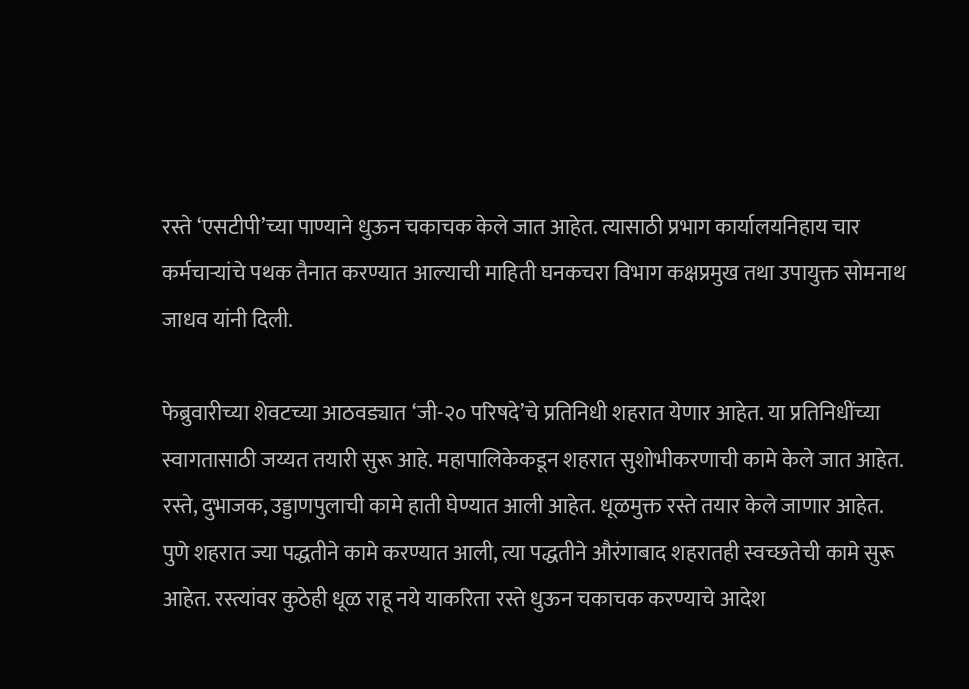रस्ते ‘एसटीपी’च्या पाण्याने धुऊन चकाचक केले जात आहेत. त्यासाठी प्रभाग कार्यालयनिहाय चार कर्मचाऱ्यांचे पथक तैनात करण्यात आल्याची माहिती घनकचरा विभाग कक्षप्रमुख तथा उपायुक्त सोमनाथ जाधव यांनी दिली.

फेब्रुवारीच्या शेवटच्या आठवड्यात ‘जी-२० परिषदे’चे प्रतिनिधी शहरात येणार आहेत. या प्रतिनिधींच्या स्वागतासाठी जय्यत तयारी सुरू आहे. महापालिकेकडून शहरात सुशोभीकरणाची कामे केले जात आहेत. रस्ते, दुभाजक, उड्डाणपुलाची कामे हाती घेण्यात आली आहेत. धूळमुक्त रस्ते तयार केले जाणार आहेत. पुणे शहरात ज्या पद्धतीने कामे करण्यात आली, त्या पद्धतीने औरंगाबाद शहरातही स्वच्छतेची कामे सुरू आहेत. रस्त्यांवर कुठेही धूळ राहू नये याकरिता रस्ते धुऊन चकाचक करण्याचे आदेश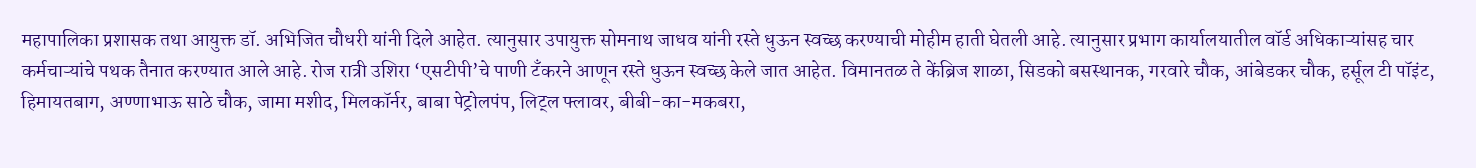महापालिका प्रशासक तथा आयुक्त डॉ. अभिजित चौधरी यांनी दिले आहेत. त्यानुसार उपायुक्त सोमनाथ जाधव यांनी रस्ते धुऊन स्वच्छ करण्याची मोहीम हाती घेतली आहे. त्यानुसार प्रभाग कार्यालयातील वॉर्ड अधिकाऱ्यांसह चार कर्मचाऱ्यांचे पथक तैनात करण्यात आले आहे. रोज रात्री उशिरा ‘एसटीपी’चे पाणी टँकरने आणून रस्ते धुऊन स्वच्छ केले जात आहेत. विमानतळ ते केंब्रिज शाळा, सिडको बसस्थानक, गरवारे चौक, आंबेडकर चौक, हर्सूल टी पॉइंट, हिमायतबाग, अण्णाभाऊ साठे चौक, जामा मशीद, मिलकॉर्नर, बाबा पेट्रोलपंप, लिट्ल फ्लावर, बीबी-का-मकबरा,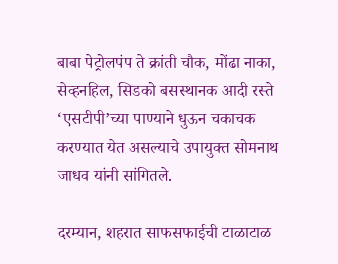बाबा पेट्रोलपंप ते क्रांती चौक, मोंढा नाका, सेव्हनहिल, सिडको बसस्थानक आदी रस्ते ‘एसटीपी’च्या पाण्याने धुऊन चकाचक करण्यात येत असल्याचे उपायुक्त सोमनाथ जाधव यांनी सांगितले.

दरम्यान, शहरात साफसफाईची टाळाटाळ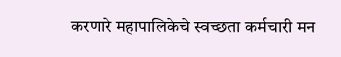करणारे महापालिकेचे स्वच्छता कर्मचारी मन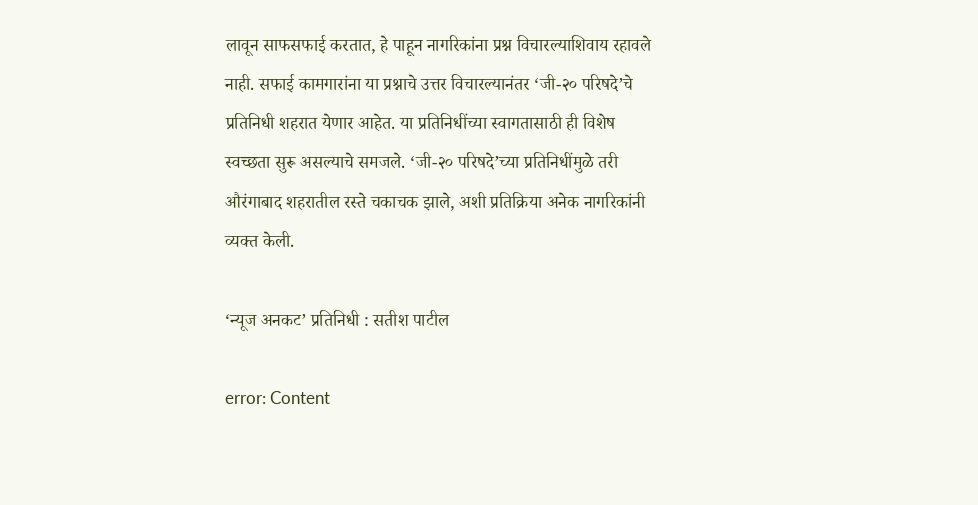लावून साफसफाई करतात, हे पाहून नागरिकांना प्रश्न विचारल्याशिवाय रहावले नाही. सफाई कामगारांना या प्रश्नाचे उत्तर विचारल्यानंतर ‘जी-२० परिषदे’चे प्रतिनिधी शहरात येणार आहेत. या प्रतिनिधींच्या स्वागतासाठी ही विशेष स्वच्छता सुरू असल्याचे समजले. ‘जी-२० परिषदे’च्या प्रतिनिधींमुळे तरी औरंगाबाद शहरातील रस्ते चकाचक झाले, अशी प्रतिक्रिया अनेक नागरिकांनी व्यक्त केली.

‘न्यूज अनकट’ प्रतिनिधी : सतीश पाटील

error: Content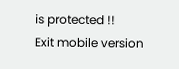is protected !!
Exit mobile version